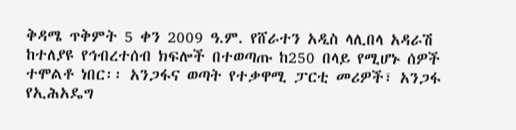ቅዳሜ ጥቅምት 5 ቀን 2009 ዓ.ም. የሸራተን አዲስ ላሊበላ አዳራሽ ከተለያዩ የኅብረተሰብ ክፍሎች በተወጣጡ ከ250 በላይ የሚሆኑ ሰዎች ተሞልቶ ነበር፡፡ አንጋፋና ወጣት የተቃዋሚ ፓርቲ መሪዎች፣ አንጋፋ የኢሕአዴግ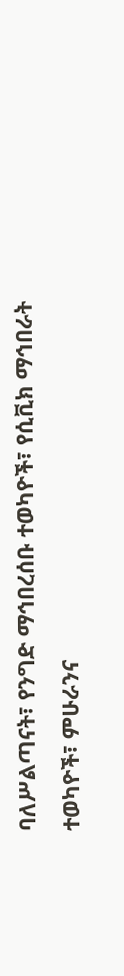ባለሥልጣናት፣ የንግድ ማኅበረሰቡ ተወካዮች፣ የሲቪክ ማኅበራት ተወካዮች፣ ምሁራንና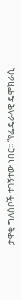ታዋቂ ግለሰቦች ተገኝተው ነበር፡፡ “የፌዴራላዊ ዴሞክራሲ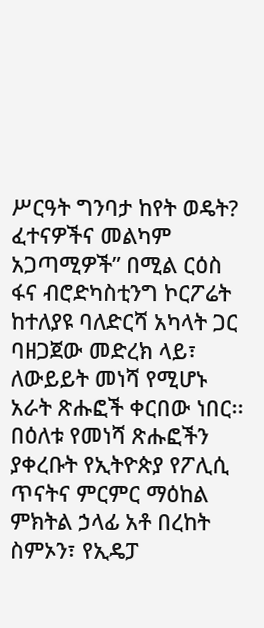ሥርዓት ግንባታ ከየት ወዴት? ፈተናዎችና መልካም አጋጣሚዎች” በሚል ርዕስ ፋና ብሮድካስቲንግ ኮርፖሬት ከተለያዩ ባለድርሻ አካላት ጋር ባዘጋጀው መድረክ ላይ፣ ለውይይት መነሻ የሚሆኑ አራት ጽሑፎች ቀርበው ነበር፡፡ በዕለቱ የመነሻ ጽሑፎችን ያቀረቡት የኢትዮጵያ የፖሊሲ ጥናትና ምርምር ማዕከል ምክትል ኃላፊ አቶ በረከት ስምኦን፣ የኢዴፓ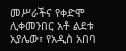መሥራችና የቀድሞ ሊቀመንበር አቶ ልደቱ አያሌው፣ የአዲስ አበባ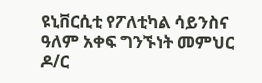ዩኒቨርሲቲ የፖለቲካል ሳይንስና ዓለም አቀፍ ግንኙነት መምህር ዶ/ር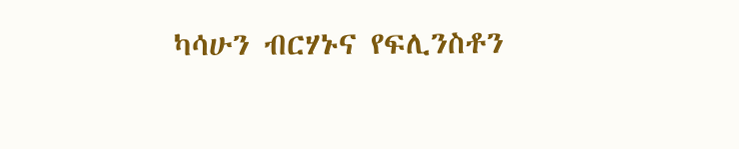ካሳሁን ብርሃኑና የፍሊንስቶን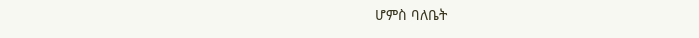ሆምስ ባለቤት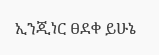ኢንጂነር ፀደቀ ይሁኔ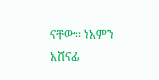ናቸው፡፡ ነአምን አሸናፊ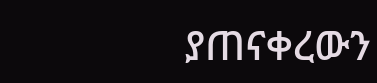ያጠናቀረውን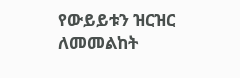የውይይቱን ዝርዝር ለመመልከት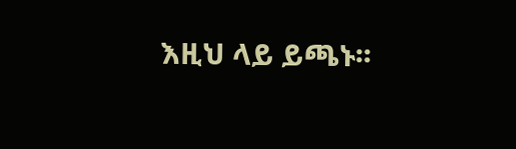እዚህ ላይ ይጫኑ፡፡